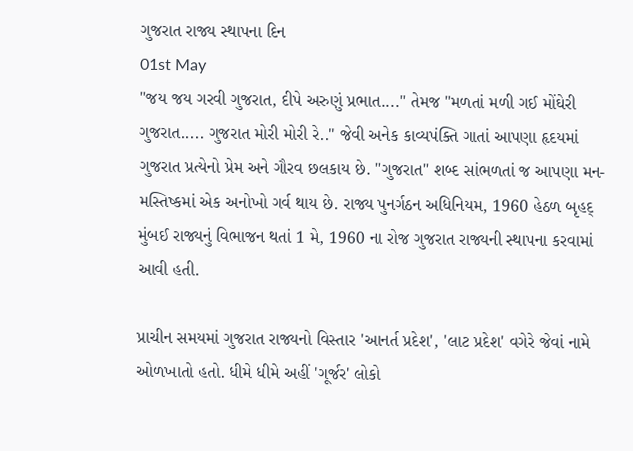ગુજરાત રાજ્ય સ્થાપના દિન
01st May
"જય જય ગરવી ગુજરાત, દીપે અરુણું પ્રભાત...." તેમજ "મળતાં મળી ગઈ મોંઘેરી ગુજરાત..... ગુજરાત મોરી મોરી રે.." જેવી અનેક કાવ્યપંક્તિ ગાતાં આપણા હૃદયમાં ગુજરાત પ્રત્યેનો પ્રેમ અને ગૌરવ છલકાય છે. "ગુજરાત" શબ્દ સાંભળતાં જ આપણા મન-મસ્તિષ્કમાં એક અનોખો ગર્વ થાય છે. રાજ્ય પુનર્ગઠન અધિનિયમ, 1960 હેઠળ બૃહદ્ મુંબઈ રાજ્યનું વિભાજન થતાં 1 મે, 1960 ના રોજ ગુજરાત રાજ્યની સ્થાપના કરવામાં આવી હતી.

પ્રાચીન સમયમાં ગુજરાત રાજ્યનો વિસ્તાર 'આનર્ત પ્રદેશ', 'લાટ પ્રદેશ' વગેરે જેવાં નામે ઓળખાતો હતો. ધીમે ધીમે અહીં 'ગૂર્જર' લોકો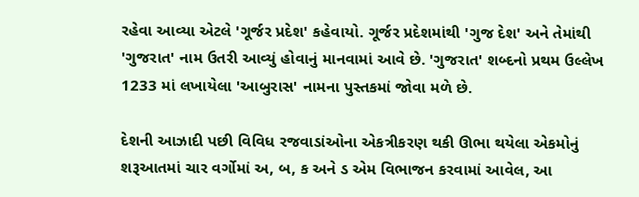રહેવા આવ્યા એટલે 'ગૂર્જર પ્રદેશ' કહેવાયો. ગૂર્જર પ્રદેશમાંથી 'ગુજ દેશ' અને તેમાંથી 'ગુજરાત' નામ ઉતરી આવ્યું હોવાનું માનવામાં આવે છે. 'ગુજરાત' શબ્દનો પ્રથમ ઉલ્લેખ 1233 માં લખાયેલા 'આબુરાસ' નામના પુસ્તકમાં જોવા મળે છે.

દેશની આઝાદી પછી વિવિધ રજવાડાંઓના એકત્રીકરણ થકી ઊભા થયેલા એકમોનું શરૂઆતમાં ચાર વર્ગોમાં અ, બ, ક અને ડ એમ વિભાજન કરવામાં આવેલ, આ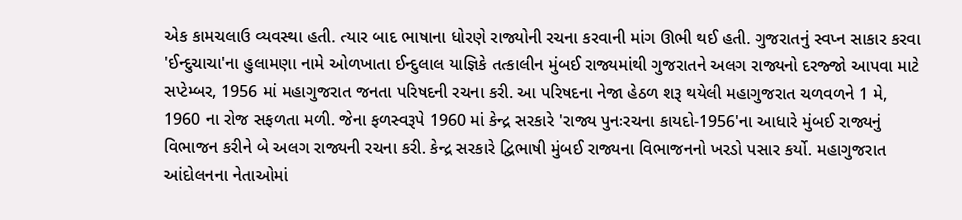એક કામચલાઉ વ્યવસ્થા હતી. ત્યાર બાદ ભાષાના ધોરણે રાજ્યોની રચના કરવાની માંગ ઊભી થઈ હતી. ગુજરાતનું સ્વપ્ન સાકાર કરવા 'ઈન્દુચાચા'ના હુલામણા નામે ઓળખાતા ઈન્દુલાલ યાજ્ઞિકે તત્કાલીન મુંબઈ રાજ્યમાંથી ગુજરાતને અલગ રાજ્યનો દરજ્જો આપવા માટે સપ્ટેમ્બર, 1956 માં મહાગુજરાત જનતા પરિષદની રચના કરી. આ પરિષદના નેજા હેઠળ શરૂ થયેલી મહાગુજરાત ચળવળને 1 મે, 1960 ના રોજ સફળતા મળી. જેના ફળસ્વરૂપે 1960 માં કેન્દ્ર સરકારે 'રાજ્ય પુનઃરચના કાયદો-1956'ના આધારે મુંબઈ રાજ્યનું વિભાજન કરીને બે અલગ રાજ્યની રચના કરી. કેન્દ્ર સરકારે દ્વિભાષી મુંબઈ રાજ્યના વિભાજનનો ખરડો પસાર કર્યો. મહાગુજરાત આંદોલનના નેતાઓમાં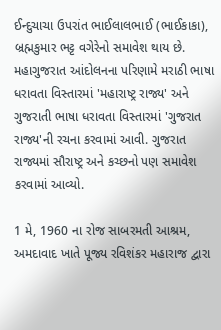ઈન્દુચાચા ઉપરાંત ભાઈલાલભાઈ (ભાઈકાકા), બ્રહ્મકુમાર ભટ્ટ વગેરેનો સમાવેશ થાય છે. મહાગુજરાત આંદોલનના પરિણામે મરાઠી ભાષા ધરાવતા વિસ્તારમાં 'મહારાષ્ટ્ર રાજ્ય' અને ગુજરાતી ભાષા ધરાવતા વિસ્તારમાં 'ગુજરાત રાજ્ય'ની રચના કરવામાં આવી. ગુજરાત રાજ્યમાં સૌરાષ્ટ્ર અને કચ્છનો પણ સમાવેશ કરવામાં આવ્યો.

1 મે, 1960 ના રોજ સાબરમતી આશ્રમ, અમદાવાદ ખાતે પૂજ્ય રવિશંકર મહારાજ દ્વારા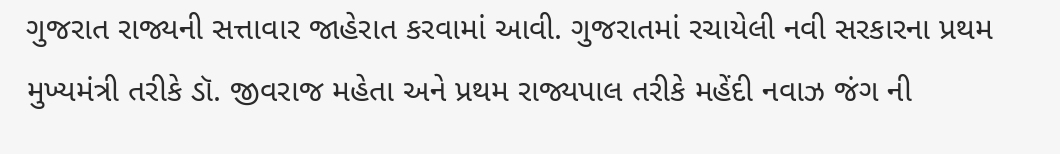ગુજરાત રાજ્યની સત્તાવાર જાહેરાત કરવામાં આવી. ગુજરાતમાં રચાયેલી નવી સરકારના પ્રથમ મુખ્યમંત્રી તરીકે ડૉ. જીવરાજ મહેતા અને પ્રથમ રાજ્યપાલ તરીકે મહેંદી નવાઝ જંગ ની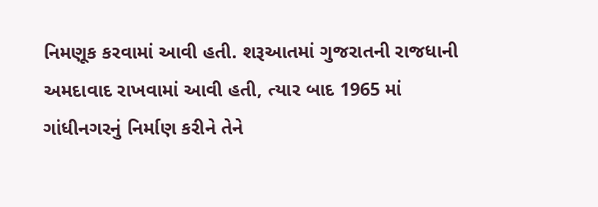નિમણૂક કરવામાં આવી હતી. શરૂઆતમાં ગુજરાતની રાજધાની અમદાવાદ રાખવામાં આવી હતી, ત્યાર બાદ 1965 માં ગાંધીનગરનું નિર્માણ કરીને તેને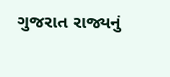ગુજરાત રાજ્યનું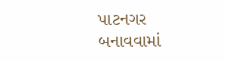પાટનગર બનાવવામાં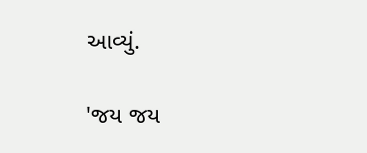આવ્યું.

'જય જય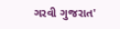ગરવી ગુજરાત'